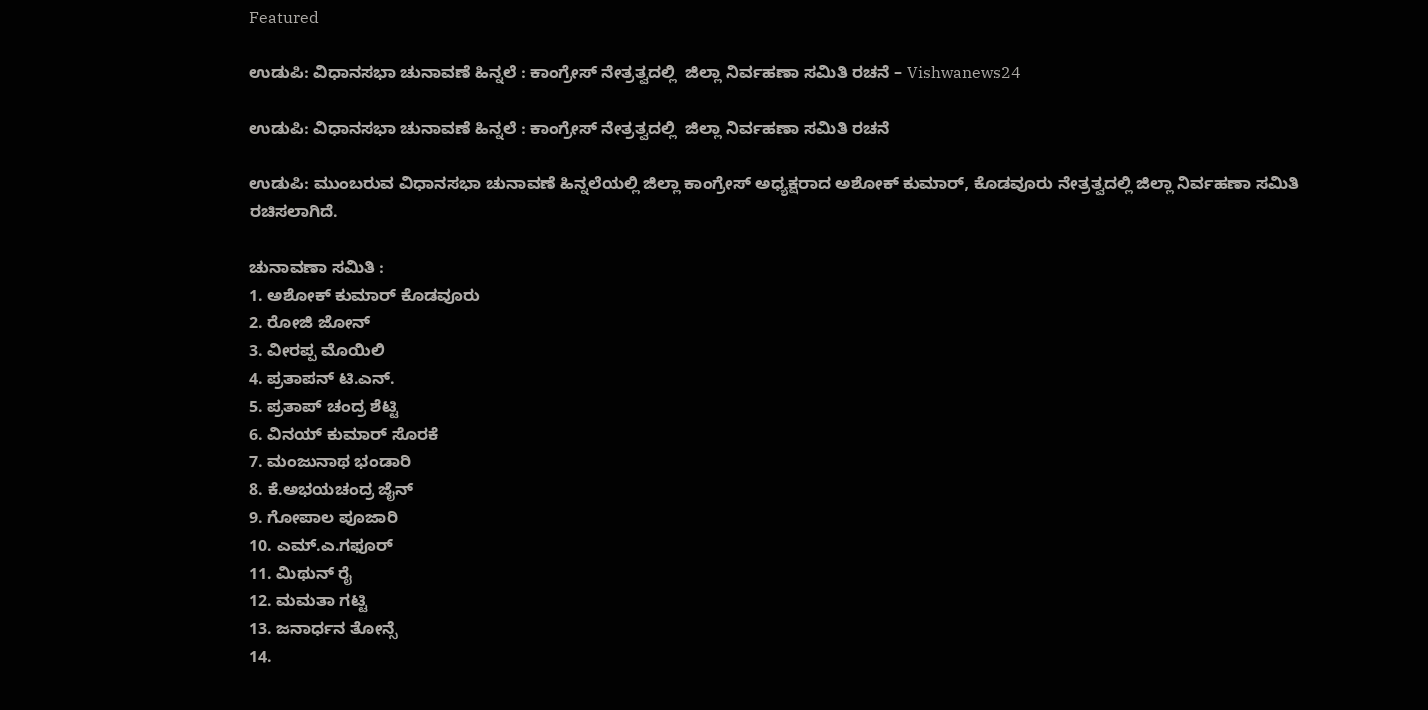Featured

ಉಡುಪಿ: ವಿಧಾನಸಭಾ ಚುನಾವಣೆ ಹಿನ್ನಲೆ : ಕಾಂಗ್ರೇಸ್ ನೇತ್ರತ್ವದಲ್ಲಿ  ಜಿಲ್ಲಾ ನಿರ್ವಹಣಾ ಸಮಿತಿ ರಚನೆ – Vishwanews24

ಉಡುಪಿ: ವಿಧಾನಸಭಾ ಚುನಾವಣೆ ಹಿನ್ನಲೆ : ಕಾಂಗ್ರೇಸ್ ನೇತ್ರತ್ವದಲ್ಲಿ  ಜಿಲ್ಲಾ ನಿರ್ವಹಣಾ ಸಮಿತಿ ರಚನೆ

ಉಡುಪಿ: ಮುಂಬರುವ ವಿಧಾನಸಭಾ ಚುನಾವಣೆ ಹಿನ್ನಲೆಯಲ್ಲಿ ಜಿಲ್ಲಾ ಕಾಂಗ್ರೇಸ್ ಅಧ್ಯಕ್ಷರಾದ ಅಶೋಕ್ ಕುಮಾರ್, ಕೊಡವೂರು ನೇತ್ರತ್ವದಲ್ಲಿ ಜಿಲ್ಲಾ ನಿರ್ವಹಣಾ ಸಮಿತಿ ರಚಿಸಲಾಗಿದೆ.

ಚುನಾವಣಾ ಸಮಿತಿ :
1. ಅಶೋಕ್ ಕುಮಾರ್ ಕೊಡವೂರು
2. ರೋಜಿ ಜೋನ್
3. ವೀರಪ್ಪ ಮೊಯಿಲಿ
4. ಪ್ರತಾಪನ್ ಟಿ.ಎನ್.
5. ಪ್ರತಾಪ್ ಚಂದ್ರ ಶೆಟ್ಟಿ
6. ವಿನಯ್ ಕುಮಾರ್ ಸೊರಕೆ
7. ಮಂಜುನಾಥ ಭಂಡಾರಿ
8. ಕೆ.ಅಭಯಚಂದ್ರ ಜೈನ್
9. ಗೋಪಾಲ ಪೂಜಾರಿ
10. ಎಮ್.ಎ.ಗಫೂರ್
11. ಮಿಥುನ್ ರೈ
12. ಮಮತಾ ಗಟ್ಟಿ
13. ಜನಾರ್ಧನ ತೋನ್ಸೆ
14.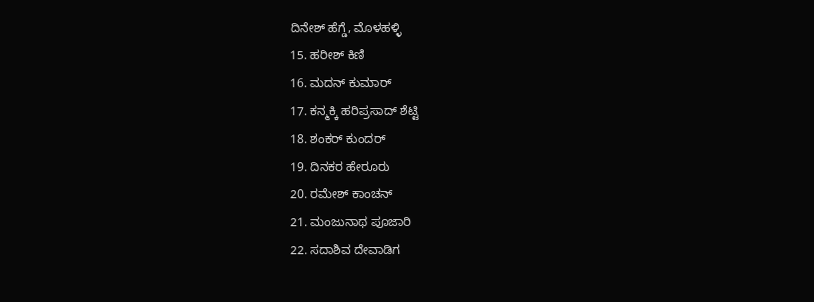ದಿನೇಶ್ ಹೆಗ್ಡೆ, ಮೊಳಹಳ್ಳಿ
15. ಹರೀಶ್ ಕಿಣಿ
16. ಮದನ್ ಕುಮಾರ್
17. ಕನ್ಮಕ್ಕಿ ಹರಿಪ್ರಸಾದ್ ಶೆಟ್ಟಿ
18. ಶಂಕರ್ ಕುಂದರ್
19. ದಿನಕರ ಹೇರೂರು
20. ರಮೇಶ್ ಕಾಂಚನ್
21. ಮಂಜುನಾಥ ಪೂಜಾರಿ
22. ಸದಾಶಿವ ದೇವಾಡಿಗ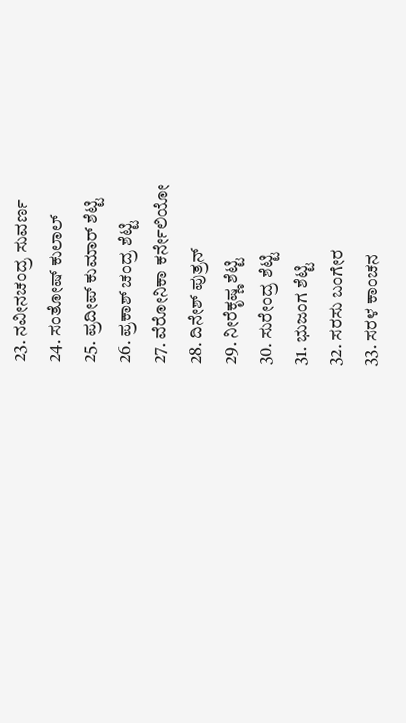23. ನವೀನಚಂದ್ರ ಸುವರ್ಣ
24. ಸಂತೋಷ್ ಕುಲಾಲ್
25. ಪ್ರದೀಪ್ ಕುಮಾರ್ ಶೆಟ್ಟಿ
26. ಪ್ರಕಾಶ್ ಚಂದ್ರ ಶೆಟ್ಟಿ
27. ವೆರೋನಿಕಾ ಕರ್ನೇಲಿಯೋ
28. ದಿನೇಶ್ ಪುತ್ರನ್
29. ನೀರೆಕೃಷ್ಣ ಶೆಟ್ಟಿ
30. ಸುರೇಂದ್ರ ಶೆಟ್ಟಿ
31. ಭುಜಂಗ ಶೆಟ್ಟಿ
32. ಸರಸು ಬಂಗೇರ
33. ಸರಳ ಕಾಂಚನ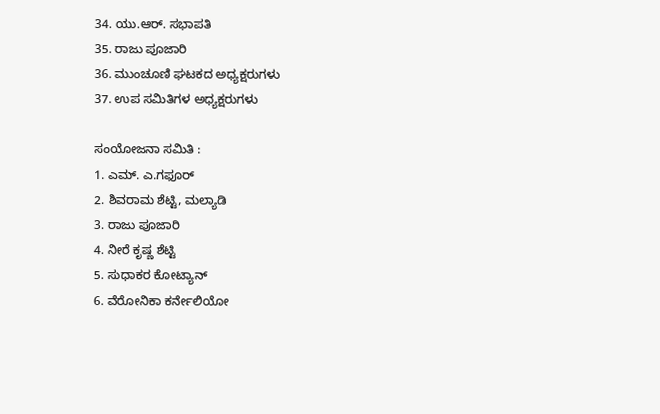34. ಯು.ಆರ್. ಸಭಾಪತಿ
35. ರಾಜು ಪೂಜಾರಿ
36. ಮುಂಚೂಣಿ ಘಟಕದ ಅಧ್ಯಕ್ಷರುಗಳು
37. ಉಪ ಸಮಿತಿಗಳ ಅಧ್ಯಕ್ಷರುಗಳು

ಸಂಯೋಜನಾ ಸಮಿತಿ :
1. ಎಮ್. ಎ.ಗಫೂರ್
2. ಶಿವರಾಮ ಶೆಟ್ಟಿ, ಮಲ್ಯಾಡಿ
3. ರಾಜು ಪೂಜಾರಿ
4. ನೀರೆ ಕೃಷ್ಣ ಶೆಟ್ಟಿ
5. ಸುಧಾಕರ ಕೋಟ್ಯಾನ್
6. ವೆರೋನಿಕಾ ಕರ್ನೇಲಿಯೋ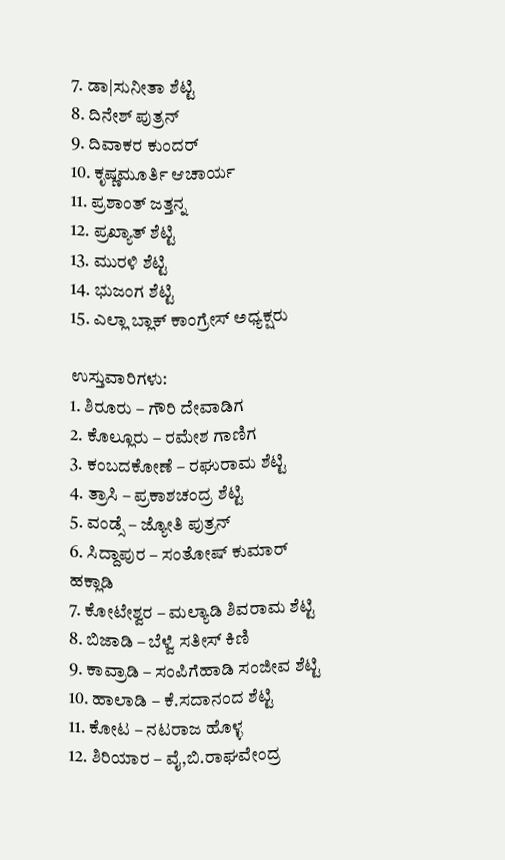7. ಡಾ|ಸುನೀತಾ ಶೆಟ್ಟಿ
8. ದಿನೇಶ್ ಪುತ್ರನ್
9. ದಿವಾಕರ ಕುಂದರ್
10. ಕೃಷ್ಣಮೂರ್ತಿ ಆಚಾರ್ಯ
11. ಪ್ರಶಾಂತ್ ಜತ್ತನ್ನ
12. ಪ್ರಖ್ಯಾತ್ ಶೆಟ್ಟಿ
13. ಮುರಳಿ ಶೆಟ್ಟಿ
14. ಭುಜಂಗ ಶೆಟ್ಟಿ
15. ಎಲ್ಲಾ ಬ್ಲಾಕ್ ಕಾಂಗ್ರೇಸ್ ಅಧ್ಯಕ್ಷರು

ಉಸ್ತುವಾರಿಗಳು:
1. ಶಿರೂರು – ಗೌರಿ ದೇವಾಡಿಗ
2. ಕೊಲ್ಲೂರು – ರಮೇಶ ಗಾಣಿಗ
3. ಕಂಬದಕೋಣೆ – ರಘುರಾಮ ಶೆಟ್ಟಿ
4. ತ್ರಾಸಿ – ಪ್ರಕಾಶಚಂದ್ರ ಶೆಟ್ಟಿ
5. ವಂಡ್ಸೆ – ಜ್ಯೋತಿ ಪುತ್ರನ್
6. ಸಿದ್ದಾಪುರ – ಸಂತೋಷ್ ಕುಮಾರ್ ಹಕ್ಲಾಡಿ
7. ಕೋಟೇಶ್ವರ – ಮಲ್ಯಾಡಿ ಶಿವರಾಮ ಶೆಟ್ಟಿ
8. ಬಿಜಾಡಿ – ಬೆಳ್ವೆ ಸತೀಸ್ ಕಿಣಿ
9. ಕಾವ್ರಾಡಿ – ಸಂಪಿಗೆಹಾಡಿ ಸಂಜೀವ ಶೆಟ್ಟಿ
10. ಹಾಲಾಡಿ – ಕೆ.ಸದಾನಂದ ಶೆಟ್ಟಿ
11. ಕೋಟ – ನಟರಾಜ ಹೊಳ್ಳ
12. ಶಿರಿಯಾರ – ವೈ,ಬಿ.ರಾಘವೇಂದ್ರ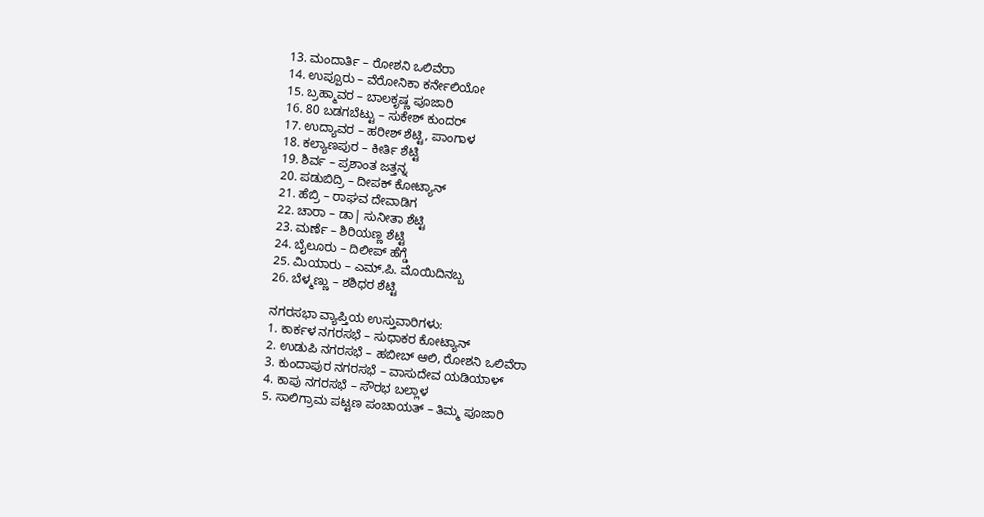13. ಮಂದಾರ್ತಿ – ರೋಶನಿ ಒಲಿವೆರಾ
14. ಉಪ್ಪೂರು – ವೆರೋನಿಕಾ ಕರ್ನೇಲಿಯೋ
15. ಬ್ರಹ್ಮಾವರ – ಬಾಲಕೃಷ್ಣ ಪೂಜಾರಿ
16. 80 ಬಡಗಬೆಟ್ಟು – ಸುಕೇಶ್ ಕುಂದರ್
17. ಉದ್ಯಾವರ – ಹರೀಶ್ ಶೆಟ್ಟಿ, ಪಾಂಗಾಳ
18. ಕಲ್ಯಾಣಪುರ – ಕೀರ್ತಿ ಶೆಟ್ಟಿ
19. ಶಿರ್ವ – ಪ್ರಶಾಂತ ಜತ್ತನ್ನ
20. ಪಡುಬಿದ್ರಿ – ದೀಪಕ್ ಕೋಟ್ಯಾನ್
21. ಹೆಬ್ರಿ – ರಾಘವ ದೇವಾಡಿಗ
22. ಚಾರಾ – ಡಾ| ಸುನೀತಾ ಶೆಟ್ಟಿ
23. ಮರ್ಣೆ – ಶಿರಿಯಣ್ಣ ಶೆಟ್ಟಿ
24. ಬೈಲೂರು – ದಿಲೀಪ್ ಹೆಗ್ಡೆ
25. ಮಿಯಾರು – ಎಮ್.ಪಿ. ಮೊಯಿದಿನಬ್ಬ
26. ಬೆಳ್ಮಣ್ಣು – ಶಶಿಧರ ಶೆಟ್ಟಿ

ನಗರಸಭಾ ವ್ಯಾಪ್ತಿಯ ಉಸ್ತುವಾರಿಗಳು:
1. ಕಾರ್ಕಳ ನಗರಸಭೆ – ಸುಧಾಕರ ಕೋಟ್ಯಾನ್
2. ಉಡುಪಿ ನಗರಸಭೆ – ಹಬೀಬ್ ಆಲಿ, ರೋಶನಿ ಒಲಿವೆರಾ
3. ಕುಂದಾಪುರ ನಗರಸಭೆ – ವಾಸುದೇವ ಯಡಿಯಾಳ್
4. ಕಾಪು ನಗರಸಭೆ – ಸೌರಭ ಬಲ್ಲಾಳ
5. ಸಾಲಿಗ್ರಾಮ ಪಟ್ಟಣ ಪಂಚಾಯತ್ – ತಿಮ್ಮ ಪೂಜಾರಿ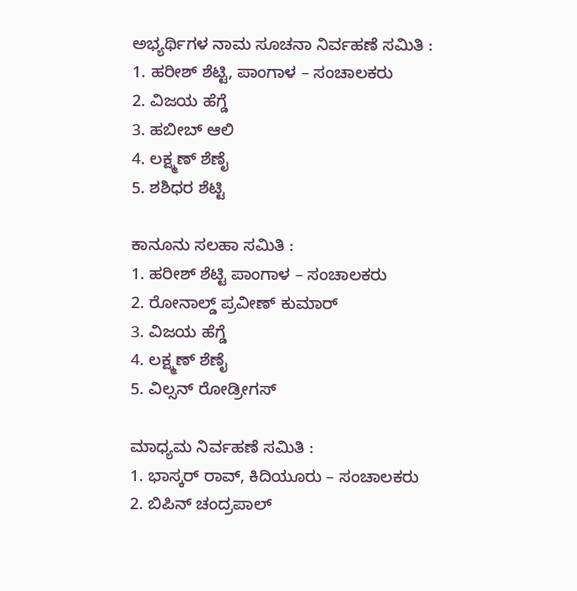ಅಭ್ಯರ್ಥಿಗಳ ನಾಮ ಸೂಚನಾ ನಿರ್ವಹಣೆ ಸಮಿತಿ :
1. ಹರೀಶ್ ಶೆಟ್ಟಿ, ಪಾಂಗಾಳ – ಸಂಚಾಲಕರು
2. ವಿಜಯ ಹೆಗ್ಡೆ
3. ಹಬೀಬ್ ಆಲಿ
4. ಲಕ್ಷ್ಮಣ್ ಶೆಣೈ
5. ಶಶಿಧರ ಶೆಟ್ಟಿ

ಕಾನೂನು ಸಲಹಾ ಸಮಿತಿ :
1. ಹರೀಶ್ ಶೆಟ್ಟಿ ಪಾಂಗಾಳ – ಸಂಚಾಲಕರು
2. ರೋನಾಲ್ಡ್ ಪ್ರವೀಣ್ ಕುಮಾರ್
3. ವಿಜಯ ಹೆಗ್ಡೆ
4. ಲಕ್ಷ್ಮಣ್ ಶೆಣೈ
5. ವಿಲ್ಸನ್ ರೋಡ್ರೀಗಸ್

ಮಾಧ್ಯಮ ನಿರ್ವಹಣೆ ಸಮಿತಿ :
1. ಭಾಸ್ಕರ್ ರಾವ್, ಕಿದಿಯೂರು – ಸಂಚಾಲಕರು
2. ಬಿಪಿನ್ ಚಂದ್ರಪಾಲ್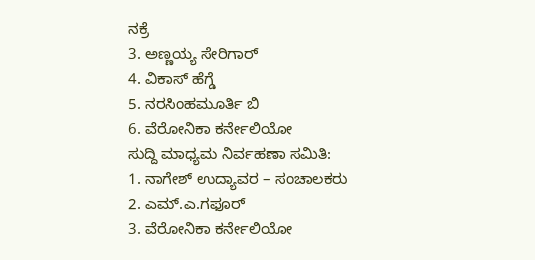ನಕ್ರೆ
3. ಅಣ್ಣಯ್ಯ ಸೇರಿಗಾರ್
4. ವಿಕಾಸ್ ಹೆಗ್ಡೆ
5. ನರಸಿಂಹಮೂರ್ತಿ ಬಿ
6. ವೆರೋನಿಕಾ ಕರ್ನೇಲಿಯೋ
ಸುದ್ದಿ ಮಾಧ್ಯಮ ನಿರ್ವಹಣಾ ಸಮಿತಿ:
1. ನಾಗೇಶ್ ಉದ್ಯಾವರ – ಸಂಚಾಲಕರು
2. ಎಮ್.ಎ.ಗಫೂರ್
3. ವೆರೋನಿಕಾ ಕರ್ನೇಲಿಯೋ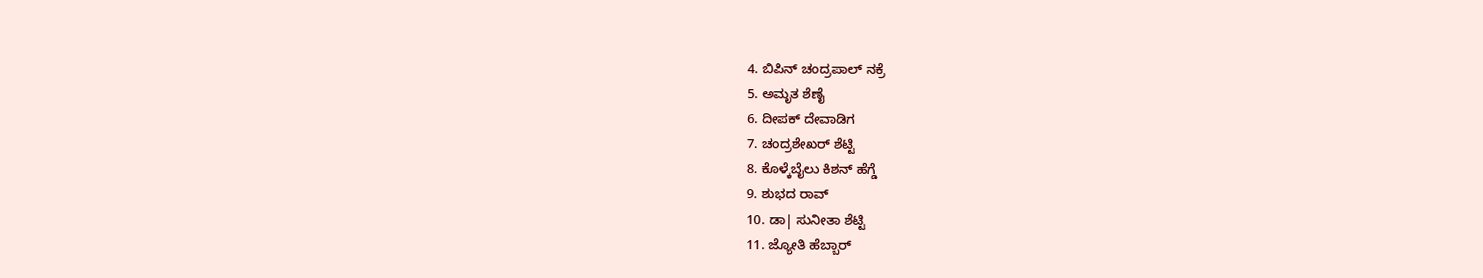4. ಬಿಪಿನ್ ಚಂದ್ರಪಾಲ್ ನಕ್ರೆ
5. ಅಮೃತ ಶೆಣೈ
6. ದೀಪಕ್ ದೇವಾಡಿಗ
7. ಚಂದ್ರಶೇಖರ್ ಶೆಟ್ಟಿ
8. ಕೊಳ್ಕೆಬೈಲು ಕಿಶನ್ ಹೆಗ್ಡೆ
9. ಶುಭದ ರಾವ್
10. ಡಾ| ಸುನೀತಾ ಶೆಟ್ಟಿ
11. ಜ್ಯೋತಿ ಹೆಬ್ಬಾರ್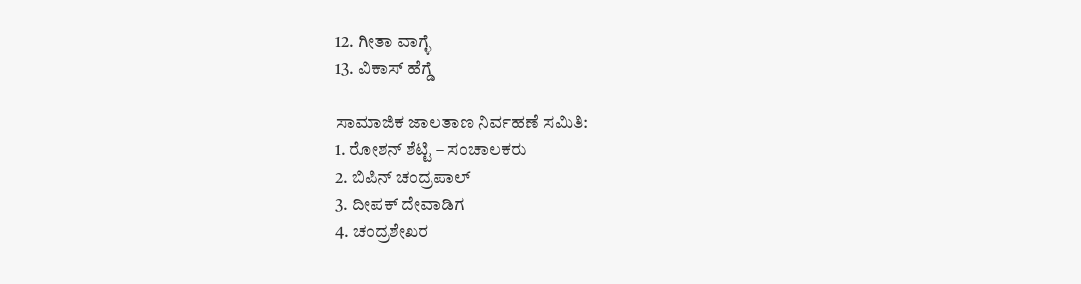12. ಗೀತಾ ವಾಗ್ಳೆ
13. ವಿಕಾಸ್ ಹೆಗ್ಡೆ

ಸಾಮಾಜಿಕ ಜಾಲತಾಣ ನಿರ್ವಹಣೆ ಸಮಿತಿ:
1. ರೋಶನ್ ಶೆಟ್ಟಿ – ಸಂಚಾಲಕರು
2. ಬಿಪಿನ್ ಚಂದ್ರಪಾಲ್
3. ದೀಪಕ್ ದೇವಾಡಿಗ
4. ಚಂದ್ರಶೇಖರ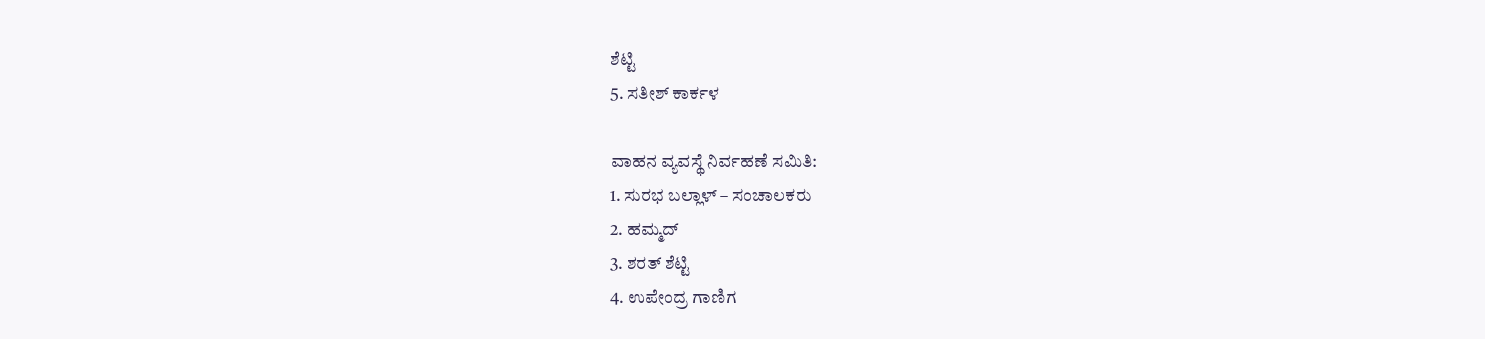ಶೆಟ್ಟಿ
5. ಸತೀಶ್ ಕಾರ್ಕಳ

ವಾಹನ ವ್ಯವಸ್ಥೆ ನಿರ್ವಹಣೆ ಸಮಿತಿ:
1. ಸುರಭ ಬಲ್ಲಾಳ್ – ಸಂಚಾಲಕರು
2. ಹಮ್ಮದ್
3. ಶರತ್ ಶೆಟ್ಟಿ
4. ಉಪೇಂದ್ರ ಗಾಣಿಗ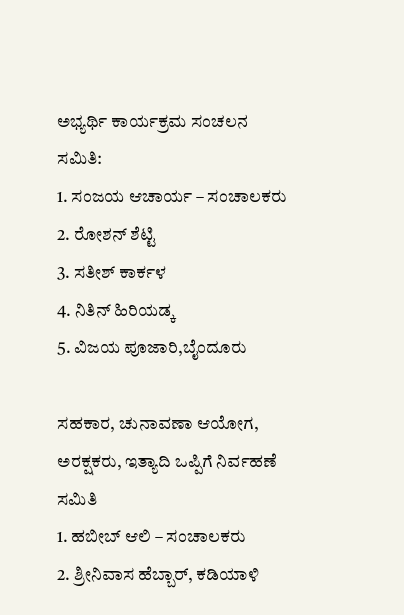ಅಭ್ಯರ್ಥಿ ಕಾರ್ಯಕ್ರಮ ಸಂಚಲನ ಸಮಿತಿ:
1. ಸಂಜಯ ಆಚಾರ್ಯ – ಸಂಚಾಲಕರು
2. ರೋಶನ್ ಶೆಟ್ಟಿ
3. ಸತೀಶ್ ಕಾರ್ಕಳ
4. ನಿತಿನ್ ಹಿರಿಯಡ್ಕ
5. ವಿಜಯ ಪೂಜಾರಿ,ಬೈಂದೂರು

ಸಹಕಾರ, ಚುನಾವಣಾ ಆಯೋಗ, ಅರಕ್ಷಕರು, ಇತ್ಯಾದಿ ಒಪ್ಪಿಗೆ ನಿರ್ವಹಣೆ ಸಮಿತಿ
1. ಹಬೀಬ್ ಆಲಿ – ಸಂಚಾಲಕರು
2. ಶ್ರೀನಿವಾಸ ಹೆಬ್ಬಾರ್, ಕಡಿಯಾಳಿ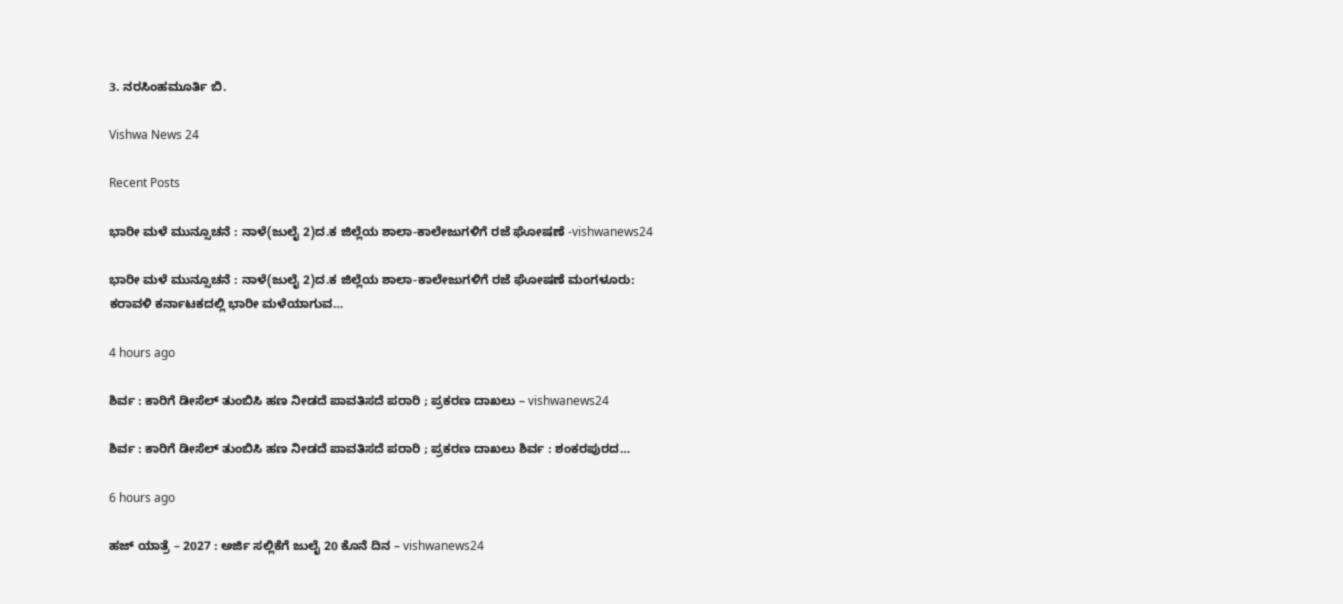3. ನರಸಿಂಹಮೂರ್ತಿ ಬಿ.

Vishwa News 24

Recent Posts

ಭಾರೀ ಮಳೆ ಮುನ್ಸೂಚನೆ : ನಾಳೆ(ಜುಲೈ 2)ದ.ಕ ಜಿಲ್ಲೆಯ ಶಾಲಾ-ಕಾಲೇಜುಗಳಿಗೆ ರಜೆ ಘೋಷಣೆ -vishwanews24

ಭಾರೀ ಮಳೆ ಮುನ್ಸೂಚನೆ : ನಾಳೆ(ಜುಲೈ 2)ದ.ಕ ಜಿಲ್ಲೆಯ ಶಾಲಾ-ಕಾಲೇಜುಗಳಿಗೆ ರಜೆ ಘೋಷಣೆ ಮಂಗಳೂರು: ಕರಾವಳಿ ಕರ್ನಾಟಕದಲ್ಲಿ ಭಾರೀ ಮಳೆಯಾಗುವ…

4 hours ago

ಶಿರ್ವ : ಕಾರಿಗೆ ಡೀಸೆಲ್ ತುಂಬಿಸಿ ಹಣ ನೀಡದೆ ಪಾವತಿಸದೆ ಪರಾರಿ ; ಪ್ರಕರಣ ದಾಖಲು – vishwanews24

ಶಿರ್ವ : ಕಾರಿಗೆ ಡೀಸೆಲ್ ತುಂಬಿಸಿ ಹಣ ನೀಡದೆ ಪಾವತಿಸದೆ ಪರಾರಿ ; ಪ್ರಕರಣ ದಾಖಲು ಶಿರ್ವ : ಶಂಕರಪುರದ…

6 hours ago

ಹಜ್ ಯಾತ್ರೆ – 2027 : ಅರ್ಜಿ ಸಲ್ಲಿಕೆಗೆ ಜುಲೈ 20 ಕೊನೆ ದಿನ – vishwanews24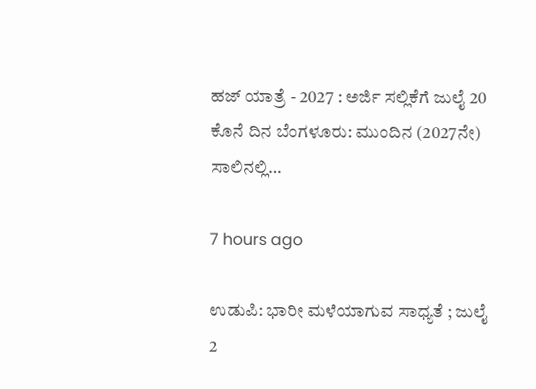ಹಜ್ ಯಾತ್ರೆ - 2027 : ಅರ್ಜಿ ಸಲ್ಲಿಕೆಗೆ ಜುಲೈ 20 ಕೊನೆ ದಿನ ಬೆಂಗಳೂರು: ಮುಂದಿನ (2027ನೇ) ಸಾಲಿನಲ್ಲಿ…

7 hours ago

ಉಡುಪಿ: ಭಾರೀ ಮಳೆಯಾಗುವ ಸಾಧ್ಯತೆ ; ಜುಲೈ 2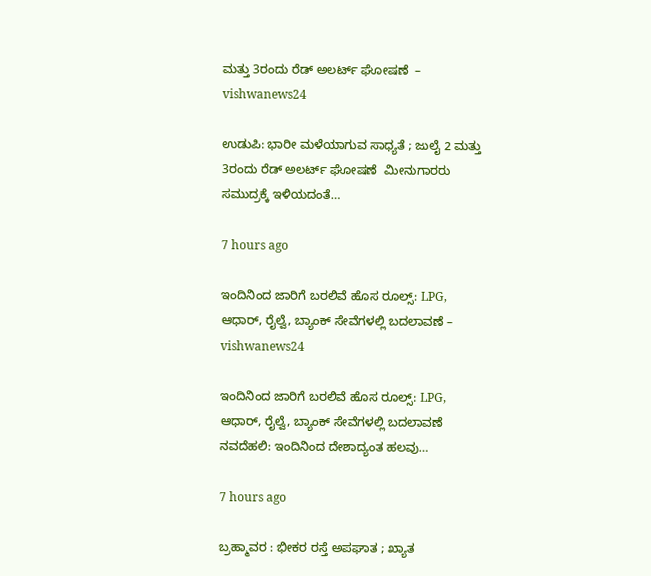ಮತ್ತು 3ರಂದು ರೆಡ್‌ ಅಲರ್ಟ್ ಘೋಷಣೆ  – vishwanews24

ಉಡುಪಿ: ಭಾರೀ ಮಳೆಯಾಗುವ ಸಾಧ್ಯತೆ ; ಜುಲೈ 2 ಮತ್ತು 3ರಂದು ರೆಡ್‌ ಅಲರ್ಟ್ ಘೋಷಣೆ  ಮೀನುಗಾರರು ಸಮುದ್ರಕ್ಕೆ ಇಳಿಯದಂತೆ…

7 hours ago

ಇಂದಿನಿಂದ ಜಾರಿಗೆ ಬರಲಿವೆ ಹೊಸ ರೂಲ್ಸ್‌: LPG, ಆಧಾರ್, ರೈಲ್ವೆ, ಬ್ಯಾಂಕ್ ಸೇವೆಗಳಲ್ಲಿ ಬದಲಾವಣೆ – vishwanews24

ಇಂದಿನಿಂದ ಜಾರಿಗೆ ಬರಲಿವೆ ಹೊಸ ರೂಲ್ಸ್‌: LPG, ಆಧಾರ್, ರೈಲ್ವೆ, ಬ್ಯಾಂಕ್ ಸೇವೆಗಳಲ್ಲಿ ಬದಲಾವಣೆ ನವದೆಹಲಿ: ಇಂದಿನಿಂದ ದೇಶಾದ್ಯಂತ ಹಲವು…

7 hours ago

ಬ್ರಹ್ಮಾವರ : ಭೀಕರ ರಸ್ತೆ ಅಪಘಾತ ; ಖ್ಯಾತ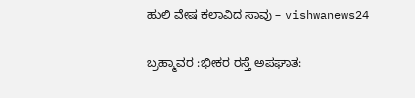ಹುಲಿ ವೇಷ ಕಲಾವಿದ ಸಾವು – vishwanews24

ಬ್ರಹ್ಮಾವರ :ಭೀಕರ ರಸ್ತೆ ಅಪಘಾತ: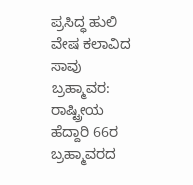ಪ್ರಸಿದ್ಧ ಹುಲಿ ವೇಷ ಕಲಾವಿದ ಸಾವು ಬ್ರಹ್ಮಾವರ: ರಾಷ್ಟ್ರೀಯ ಹೆದ್ದಾರಿ 66ರ ಬ್ರಹ್ಮಾವರದ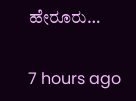ಹೇರೂರು…

7 hours ago